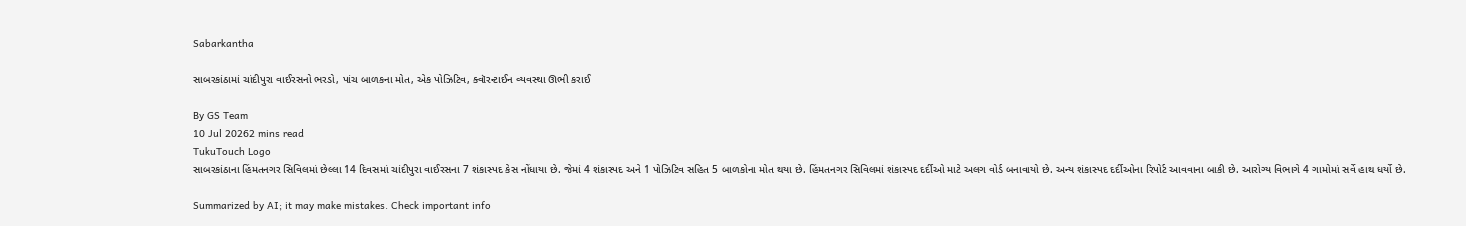Sabarkantha

સાબરકાંઠામાં ચાંદીપુરા વાઈરસનો ભરડો, પાંચ બાળકના મોત, એક પોઝિટિવ, ક્વૉરન્ટાઈન વ્યવસ્થા ઊભી કરાઈ

By GS Team
10 Jul 20262 mins read
TukuTouch Logo
સાબરકાંઠાના હિંમતનગર સિવિલમાં છેલ્લા 14 દિવસમાં ચાંદીપુરા વાઈરસના 7 શંકાસ્પદ કેસ નોંધાયા છે. જેમાં 4 શંકાસ્પદ અને 1 પોઝિટિવ સહિત 5 બાળકોના મોત થયા છે. હિંમતનગર સિવિલમાં શંકાસ્પદ દર્દીઓ માટે અલગ વોર્ડ બનાવાયો છે. અન્ય શંકાસ્પદ દર્દીઓના રિપોર્ટ આવવાના બાકી છે. આરોગ્ય વિભાગે 4 ગામોમાં સર્વે હાથ ધર્યો છે.

Summarized by AI; it may make mistakes. Check important info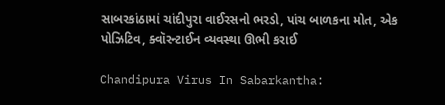સાબરકાંઠામાં ચાંદીપુરા વાઈરસનો ભરડો, પાંચ બાળકના મોત, એક પોઝિટિવ, ક્વૉરન્ટાઈન વ્યવસ્થા ઊભી કરાઈ

Chandipura Virus In Sabarkantha: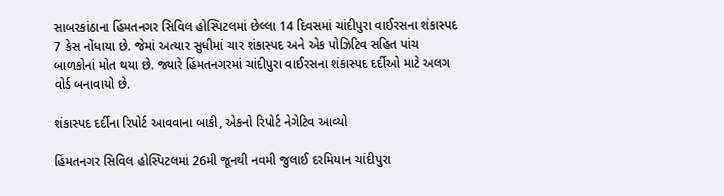સાબરકાંઠાના હિંમતનગર સિવિલ હોસ્પિટલમાં છેલ્લા 14 દિવસમાં ચાંદીપુરા વાઈરસના શંકાસ્પદ 7 કેસ નોંધાયા છે. જેમાં અત્યાર સુધીમાં ચાર શંકાસ્પદ અને એક પોઝિટિવ સહિત પાંચ બાળકોનાં મોત થયા છે. જ્યારે હિંમતનગરમાં ચાંદીપુરા વાઈરસના શંકાસ્પદ દર્દીઓ માટે અલગ વોર્ડ બનાવાયો છે.

શંકાસ્પદ દર્દીના રિપોર્ટ આવવાના બાકી, એકનો રિપોર્ટ નેગેટિવ આવ્યો

હિંમતનગર સિવિલ હોસ્પિટલમાં 26મી જૂનથી નવમી જુલાઈ દરમિયાન ચાંદીપુરા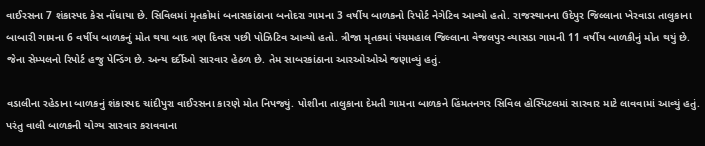વાઈરસના 7 શંકાસ્પદ કેસ નોંધાયા છે. સિવિલમાં મૃતકોમાં બનાસકાંઠાના બનોદરા ગામના 3 વર્ષીય બાળકનો રિપોર્ટ નેગેટિવ આવ્યો હતો. રાજસ્થાનના ઉદેપુર જિલ્લાના ખેરવાડા તાલુકાના બાબારી ગામના 6 વર્ષીય બાળકનું મોત થયા બાદ ત્રણ દિવસ પછી પોઝિટિવ આવ્યો હતો. ત્રીજા મૃતકમાં પંચમહાલ જિલ્લાના વેજલપુર વ્યાસડા ગામની 11 વર્ષીય બાળકીનું મોત થયું છે. જેના સેમ્પલનો રિપોર્ટ હજુ પેન્ડિંગ છે. અન્ય દર્દીઓ સારવાર હેઠળ છે. તેમ સાબરકાંઠાના આરઓઓએ જણાવ્યું હતું.

વડાલીના રહેડાના બાળકનું શંકાસ્પદ ચાંદીપુરા વાઈરસના કારણે મોત નિપજ્યું. પોશીના તાલુકાના દેમતી ગામના બાળકને હિંમતનગર સિવિલ હોસ્પિટલમાં સારવાર માટે લાવવામાં આવ્યું હતું. પરંતુ વાલી બાળકની યોગ્ય સારવાર કરાવવાના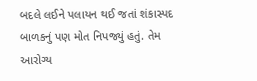બદલે લઈને પલાયન થઈ જતાં શંકાસ્પદ બાળકનું પણ મોત નિપજ્યું હતું. તેમ આરોગ્ય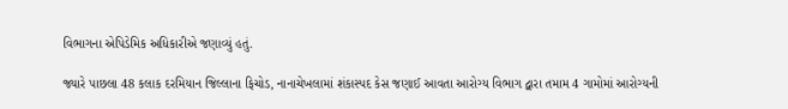વિભાગના એપિડેમિક અધિકારીએ જણાવ્યું હતું.

જ્યારે પાછલા 48 કલાક દરમિયાન જિલ્લાના ફિચોડ, નાનાચેખલામાં શંકાસ્પદ કેસ જણાઈ આવતા આરોગ્ય વિભાગ દ્વારા તમામ 4 ગામોમાં આરોગ્યની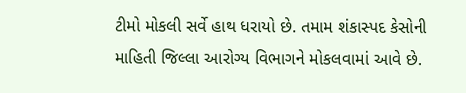ટીમો મોકલી સર્વે હાથ ધરાયો છે. તમામ શંકાસ્પદ કેસોની માહિતી જિલ્લા આરોગ્ય વિભાગને મોકલવામાં આવે છે.